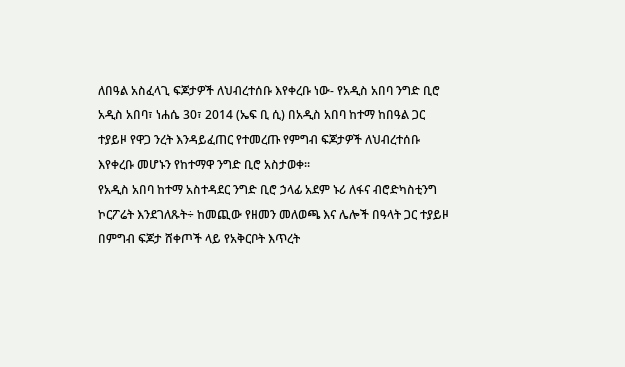ለበዓል አስፈላጊ ፍጆታዎች ለህብረተሰቡ እየቀረቡ ነው- የአዲስ አበባ ንግድ ቢሮ
አዲስ አበባ፣ ነሐሴ 30፣ 2014 (ኤፍ ቢ ሲ) በአዲስ አበባ ከተማ ከበዓል ጋር ተያይዞ የዋጋ ንረት እንዳይፈጠር የተመረጡ የምግብ ፍጆታዎች ለህብረተሰቡ እየቀረቡ መሆኑን የከተማዋ ንግድ ቢሮ አስታወቀ፡፡
የአዲስ አበባ ከተማ አስተዳደር ንግድ ቢሮ ኃላፊ አደም ኑሪ ለፋና ብሮድካስቲንግ ኮርፖሬት እንደገለጹት÷ ከመጪው የዘመን መለወጫ እና ሌሎች በዓላት ጋር ተያይዞ በምግብ ፍጆታ ሸቀጦች ላይ የአቅርቦት እጥረት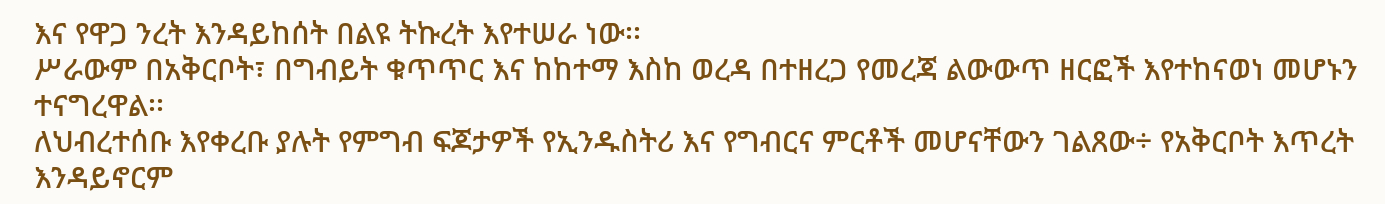እና የዋጋ ንረት እንዳይከሰት በልዩ ትኩረት እየተሠራ ነው፡፡
ሥራውም በአቅርቦት፣ በግብይት ቁጥጥር እና ከከተማ እስከ ወረዳ በተዘረጋ የመረጃ ልውውጥ ዘርፎች እየተከናወነ መሆኑን ተናግረዋል፡፡
ለህብረተሰቡ እየቀረቡ ያሉት የምግብ ፍጆታዎች የኢንዱስትሪ እና የግብርና ምርቶች መሆናቸውን ገልጸው÷ የአቅርቦት እጥረት እንዳይኖርም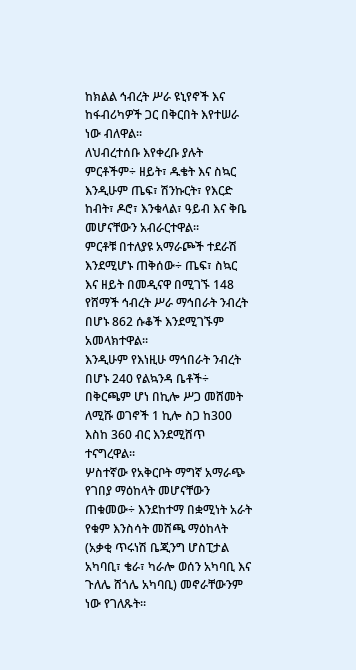ከክልል ኅብረት ሥራ ዩኒየኖች እና ከፋብሪካዎች ጋር በቅርበት እየተሠራ ነው ብለዋል፡፡
ለህብረተሰቡ እየቀረቡ ያሉት ምርቶችም÷ ዘይት፣ ዱቄት እና ስኳር እንዲሁም ጤፍ፣ ሽንኩርት፣ የእርድ ከብት፣ ዶሮ፣ እንቁላል፣ ዓይብ እና ቅቤ መሆናቸውን አብራርተዋል፡፡
ምርቶቹ በተለያዩ አማራጮች ተደራሽ እንደሚሆኑ ጠቅሰው÷ ጤፍ፣ ስኳር እና ዘይት በመዲናዋ በሚገኙ 148 የሸማች ኅብረት ሥራ ማኅበራት ንብረት በሆኑ 862 ሱቆች እንደሚገኙም አመላክተዋል።
እንዲሁም የእነዚሁ ማኅበራት ንብረት በሆኑ 240 የልኳንዳ ቤቶች÷ በቅርጫም ሆነ በኪሎ ሥጋ መሸመት ለሚሹ ወገኖች 1 ኪሎ ስጋ ከ300 እስከ 360 ብር እንደሚሸጥ ተናግረዋል፡፡
ሦስተኛው የአቅርቦት ማግኛ አማራጭ የገበያ ማዕከላት መሆናቸውን ጠቁመው÷ እንደከተማ በቋሚነት አራት የቁም እንስሳት መሸጫ ማዕከላት (አቃቂ ጥሩነሽ ቤጂንግ ሆስፒታል አካባቢ፣ ቄራ፣ ካራሎ ወሰን አካባቢ እና ጉለሌ ሸጎሌ አካባቢ) መኖራቸውንም ነው የገለጹት።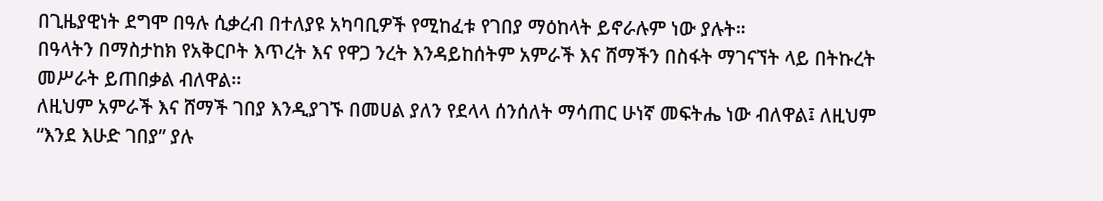በጊዜያዊነት ደግሞ በዓሉ ሲቃረብ በተለያዩ አካባቢዎች የሚከፈቱ የገበያ ማዕከላት ይኖራሉም ነው ያሉት።
በዓላትን በማስታከክ የአቅርቦት እጥረት እና የዋጋ ንረት እንዳይከሰትም አምራች እና ሸማችን በስፋት ማገናኘት ላይ በትኩረት መሥራት ይጠበቃል ብለዋል፡፡
ለዚህም አምራች እና ሸማች ገበያ እንዲያገኙ በመሀል ያለን የደላላ ሰንሰለት ማሳጠር ሁነኛ መፍትሔ ነው ብለዋል፤ ለዚህም “እንደ እሁድ ገበያ” ያሉ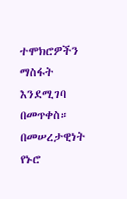ተሞክሮዎችን ማስፋት እንደሚገባ በመጥቀስ።
በመሠረታዊነት የኑሮ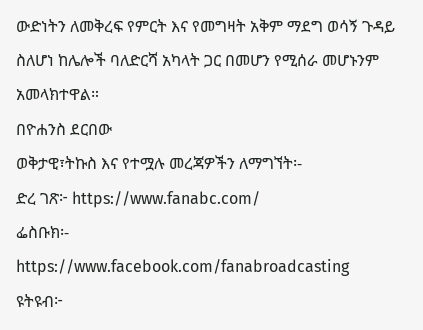ውድነትን ለመቅረፍ የምርት እና የመግዛት አቅም ማደግ ወሳኝ ጉዳይ ስለሆነ ከሌሎች ባለድርሻ አካላት ጋር በመሆን የሚሰራ መሆኑንም አመላክተዋል።
በዮሐንስ ደርበው
ወቅታዊ፣ትኩስ እና የተሟሉ መረጃዎችን ለማግኘት፡-
ድረ ገጽ፦ https://www.fanabc.com/
ፌስቡክ፡- https://www.facebook.com/fanabroadcasting
ዩትዩብ፦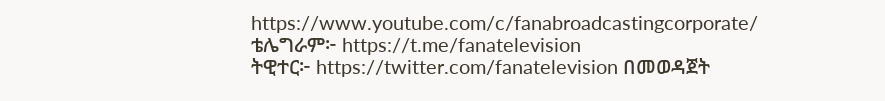https://www.youtube.com/c/fanabroadcastingcorporate/
ቴሌግራም፦ https://t.me/fanatelevision
ትዊተር፦ https://twitter.com/fanatelevision በመወዳጀት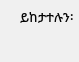ይከታተሉን፡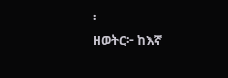፡
ዘወትር፦ ከእኛ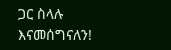ጋር ስላሉ እናመሰግናለን!